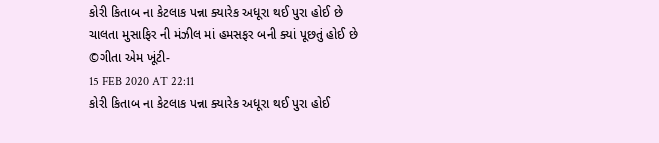કોરી કિતાબ ના કેટલાક પન્ના ક્યારેક અધૂરા થઈ પુરા હોઈ છે
ચાલતા મુસાફિર ની મંઝીલ માં હમસફર બની ક્યાં પૂછતું હોઈ છે
©ગીતા એમ ખૂંટી-
15 FEB 2020 AT 22:11
કોરી કિતાબ ના કેટલાક પન્ના ક્યારેક અધૂરા થઈ પુરા હોઈ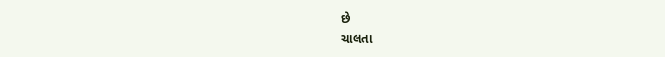છે
ચાલતા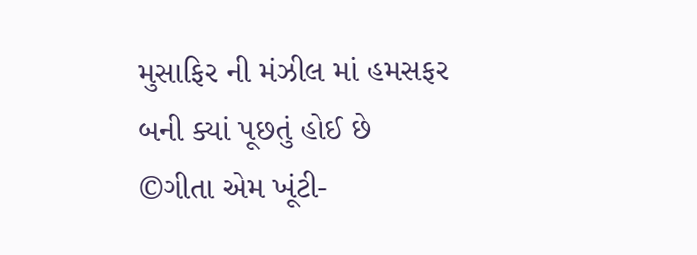મુસાફિર ની મંઝીલ માં હમસફર બની ક્યાં પૂછતું હોઈ છે
©ગીતા એમ ખૂંટી-